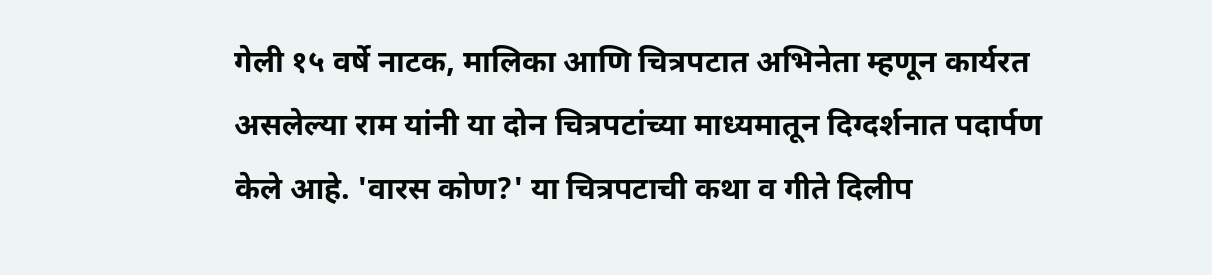गेली १५ वर्षे नाटक, मालिका आणि चित्रपटात अभिनेता म्हणून कार्यरत असलेल्या राम यांनी या दोन चित्रपटांच्या माध्यमातून दिग्दर्शनात पदार्पण केले आहे. 'वारस कोण?' या चित्रपटाची कथा व गीते दिलीप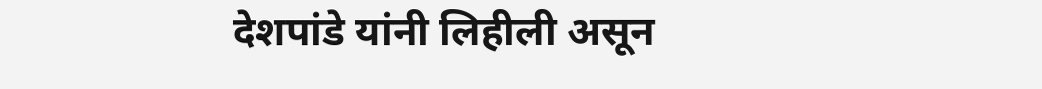देशपांडे यांनी लिहीली असून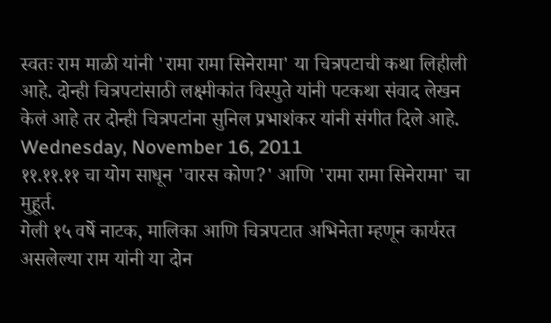स्वतः राम माळी यांनी 'रामा रामा सिनेरामा' या चित्रपटाची कथा लिहीली आहे. दोन्ही चित्रपटांसाठी लक्ष्मीकांत विस्पुते यांनी पटकथा संवाद लेखन केलं आहे तर दोन्ही चित्रपटांना सुनिल प्रभाशंकर यांनी संगीत दिले आहे.
Wednesday, November 16, 2011
११.११.११ चा योग साधून 'वारस कोण?' आणि 'रामा रामा सिनेरामा' चा मुहूर्त.
गेली १५ वर्षे नाटक, मालिका आणि चित्रपटात अभिनेता म्हणून कार्यरत असलेल्या राम यांनी या दोन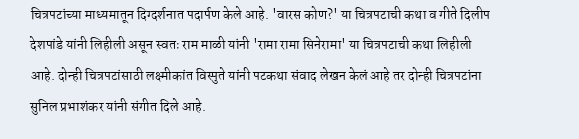चित्रपटांच्या माध्यमातून दिग्दर्शनात पदार्पण केले आहे. 'वारस कोण?' या चित्रपटाची कथा व गीते दिलीप देशपांडे यांनी लिहीली असून स्वतः राम माळी यांनी 'रामा रामा सिनेरामा' या चित्रपटाची कथा लिहीली आहे. दोन्ही चित्रपटांसाठी लक्ष्मीकांत विस्पुते यांनी पटकथा संवाद लेखन केलं आहे तर दोन्ही चित्रपटांना सुनिल प्रभाशंकर यांनी संगीत दिले आहे.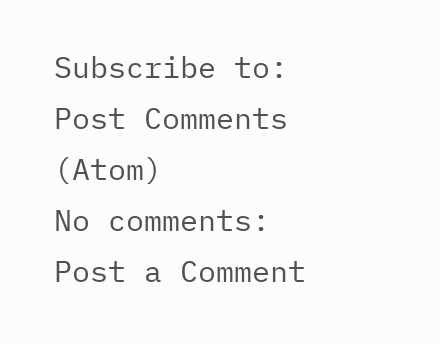Subscribe to:
Post Comments (Atom)
No comments:
Post a Comment